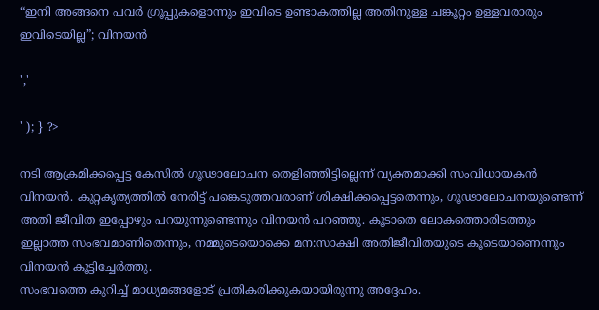“ഇനി അങ്ങനെ പവർ ഗ്രൂപ്പുകളൊന്നും ഇവിടെ ഉണ്ടാകത്തില്ല അതിനുള്ള ചങ്കൂറ്റം ഉള്ളവരാരും ഇവിടെയില്ല”; വിനയൻ

','

' ); } ?>

നടി ആക്രമിക്കപ്പെട്ട കേസിൽ ഗൂഢാലോചന തെളിഞ്ഞിട്ടില്ലെന്ന് വ്യക്തമാക്കി സംവിധായകൻ വിനയൻ. കുറ്റകൃത്യത്തിൽ നേരിട്ട് പങ്കെടുത്തവരാണ് ശിക്ഷിക്കപ്പെട്ടതെന്നും, ഗൂഢാലോചനയുണ്ടെന്ന് അതി ജീവിത ഇപ്പോഴും പറയുന്നുണ്ടെന്നും വിനയൻ പറഞ്ഞു. കൂടാതെ ലോകത്തൊരിടത്തും ഇല്ലാത്ത സംഭവമാണിതെന്നും, നമ്മുടെയൊക്കെ മന:സാക്ഷി അതിജീവിതയുടെ കൂടെയാണെന്നും വിനയൻ കൂട്ടിച്ചേർത്തു.
സംഭവത്തെ കുറിച്ച് മാധ്യമങ്ങളോട് പ്രതികരിക്കുകയായിരുന്നു അദ്ദേഹം.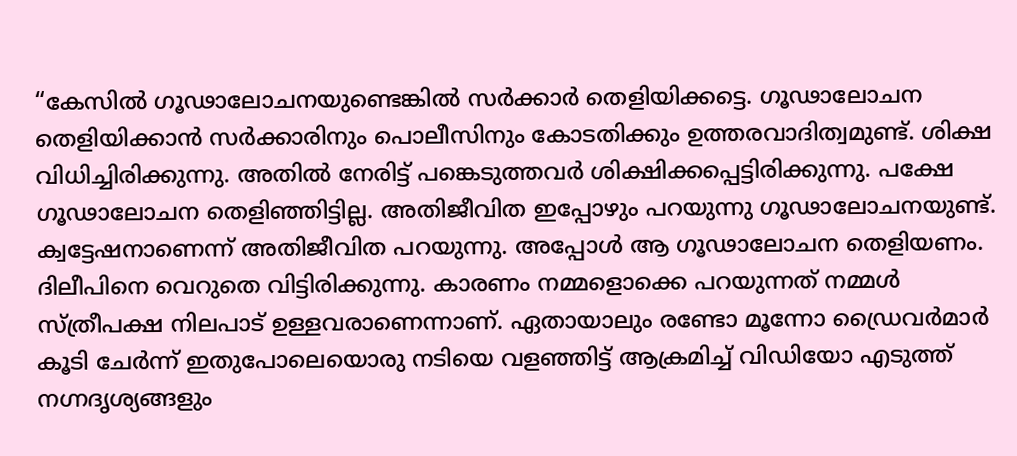“കേസിൽ ഗൂഢാലോചനയുണ്ടെങ്കിൽ സർക്കാർ തെളിയിക്കട്ടെ. ഗൂഢാലോചന തെളിയിക്കാൻ സർക്കാരിനും പൊലീസിനും കോടതിക്കും ഉത്തരവാദിത്വമുണ്ട്. ശിക്ഷ വിധിച്ചിരിക്കുന്നു. അതിൽ നേരിട്ട് പങ്കെടുത്തവർ ശിക്ഷിക്കപ്പെട്ടിരിക്കുന്നു. പക്ഷേ ഗൂഢാലോചന തെളിഞ്ഞിട്ടില്ല. അതിജീവിത ഇപ്പോഴും പറയുന്നു ഗൂഢാലോചനയുണ്ട്. ക്വട്ടേഷനാണെന്ന് അതിജീവിത പറയുന്നു. അപ്പോൾ ആ ഗൂഢാലോചന തെളിയണം. ദിലീപിനെ വെറുതെ വിട്ടിരിക്കുന്നു. കാരണം നമ്മളൊക്കെ പറയുന്നത് നമ്മൾ സ്ത്രീപക്ഷ നിലപാട് ഉള്ളവരാണെന്നാണ്. ഏതായാലും രണ്ടോ മൂന്നോ ഡ്രൈവർമാർ കൂടി ചേർന്ന് ഇതുപോലെയൊരു നടിയെ വളഞ്ഞിട്ട് ആക്രമിച്ച് വിഡിയോ എടുത്ത് നഗ്നദൃശ്യങ്ങളും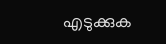എടുക്കുക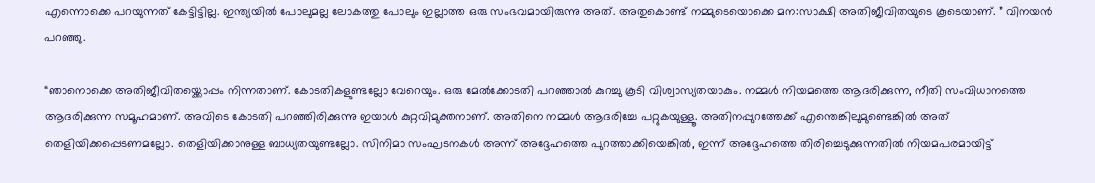എന്നൊക്കെ പറയുന്നത് കേട്ടിട്ടില്ല. ഇന്ത്യയിൽ പോലുമല്ല ലോകത്തു പോലും ഇല്ലാത്ത ഒരു സംഭവമായിരുന്നു അത്. അതുകൊണ്ട് നമ്മുടെയൊക്കെ മന:സാക്ഷി അതിജീവിതയുടെ കൂടെയാണ്. ” വിനയൻ പറഞ്ഞു.

“ഞാനൊക്കെ അതിജീവിതയ്ക്കൊപ്പം നിന്നതാണ്. കോടതികളുണ്ടല്ലോ വേറെയും. ഒരു മേൽക്കോടതി പറഞ്ഞാൽ കുറച്ചു കൂടി വിശ്വാസ്യതയാകും. നമ്മൾ നിയമത്തെ ആദരിക്കുന്ന, നീതി സംവിധാനത്തെ ആദരിക്കുന്ന സമൂഹമാണ്. അവിടെ കോടതി പറഞ്ഞിരിക്കുന്നു ഇയാൾ കുറ്റവിമുക്തനാണ്. അതിനെ നമ്മൾ ആദരിച്ചേ പറ്റുകയുള്ളൂ. അതിനപ്പുറത്തേക്ക് എന്തെങ്കിലുമുണ്ടെങ്കിൽ അത് തെളിയിക്കപ്പെടണമല്ലോ. തെളിയിക്കാനുള്ള ബാധ്യതയുണ്ടല്ലോ. സിനിമാ സംഘടനകൾ അന്ന് അദ്ദേഹത്തെ പുറത്താക്കിയെങ്കിൽ, ഇന്ന് അദ്ദേഹത്തെ തിരിച്ചെടുക്കുന്നതിൽ നിയമപരമായിട്ട്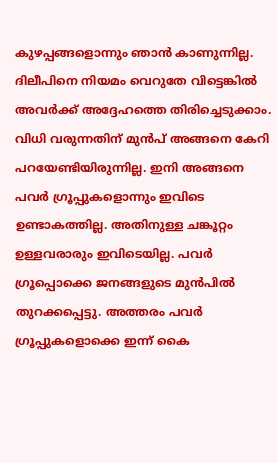കുഴപ്പങ്ങളൊന്നും ഞാൻ കാണുന്നില്ല. ദിലീപിനെ നിയമം വെറുതേ വിട്ടെങ്കിൽ അവർക്ക് അദ്ദേഹത്തെ തിരിച്ചെടുക്കാം. വിധി വരുന്നതിന് മുൻപ് അങ്ങനെ കേറി പറയേണ്ടിയിരുന്നില്ല. ഇനി അങ്ങനെ പവർ ഗ്രൂപ്പുകളൊന്നും ഇവിടെ ഉണ്ടാകത്തില്ല. അതിനുള്ള ചങ്കൂറ്റം ഉള്ളവരാരും ഇവിടെയില്ല. പവർ ഗ്രൂപ്പൊക്കെ ജനങ്ങളുടെ മുൻപിൽ തുറക്കപ്പെട്ടു. അത്തരം പവർ ഗ്രൂപ്പുകളൊക്കെ ഇന്ന് കൈ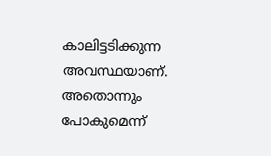കാലിട്ടടിക്കുന്ന അവസ്ഥയാണ്. അതൊന്നും പോകുമെന്ന്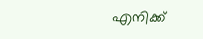എനിക്ക്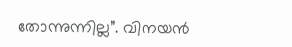തോന്നുന്നില്ല”. വിനയൻ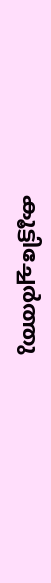കൂട്ടിച്ചേർത്തു